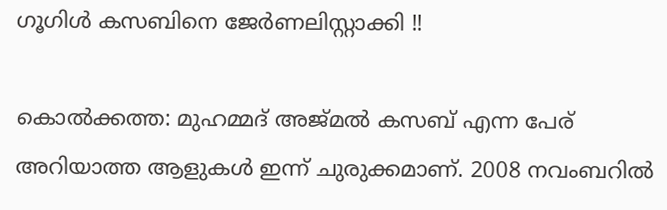ഗൂഗിള്‍ കസബിനെ ജേര്‍ണലിസ്റ്റാക്കി !!

കൊല്‍ക്കത്ത: മുഹമ്മദ്‌ അജ്‌മല്‍ കസബ്‌ എന്ന പേര്‌ അറിയാത്ത ആളുകള്‍ ഇന്ന്‌ ചുരുക്കമാണ്‌. 2008 നവംബറില്‍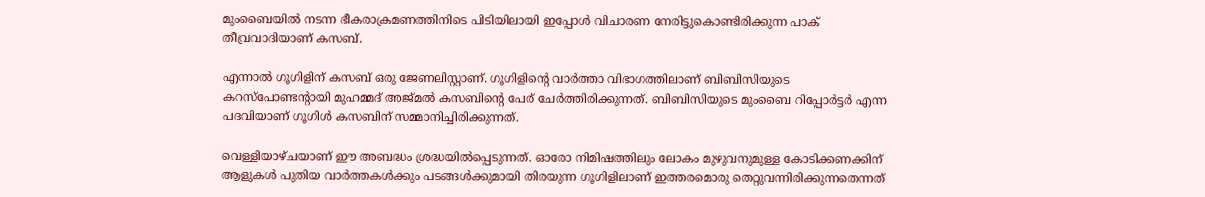മുംബൈയില്‍ നടന്ന ഭീകരാക്രമണത്തിനിടെ പിടിയിലായി ഇപ്പോള്‍ വിചാരണ നേരിട്ടുകൊണ്ടിരിക്കുന്ന പാക്‌ തീവ്രവാദിയാണ്‌ കസബ്‌.

എന്നാല്‍ ഗൂഗിളിന്‌ കസബ്‌ ഒരു ജേണലിസ്റ്റാണ്‌. ഗൂഗിളിന്റെ വാര്‍ത്താ വിഭാഗത്തിലാണ്‌ ബിബിസിയുടെ കറസ്‌പോണ്ടന്റായി മുഹമ്മദ്‌ അജ്‌മല്‍ കസബിന്റെ പേര്‌ ചേര്‍ത്തിരിക്കുന്നത്‌. ബിബിസിയുടെ മുംബൈ റിപ്പോര്‍ട്ടര്‍ എന്ന പദവിയാണ്‌ ഗൂഗിള്‍ കസബിന്‌ സമ്മാനിച്ചിരിക്കുന്നത്‌.

വെള്ളിയാഴ്‌ചയാണ്‌ ഈ അബദ്ധം ശ്രദ്ധയില്‍പ്പെടുന്നത്‌. ഓരോ നിമിഷത്തിലും ലോകം മുഴുവനുമുള്ള കോടിക്കണക്കിന്‌ ആളുകള്‍ പുതിയ വാര്‍ത്തകള്‍ക്കും പടങ്ങള്‍ക്കുമായി തിരയുന്ന ഗൂഗിളിലാണ്‌ ഇത്തരമൊരു തെറ്റുവന്നിരിക്കുന്നതെന്നത്‌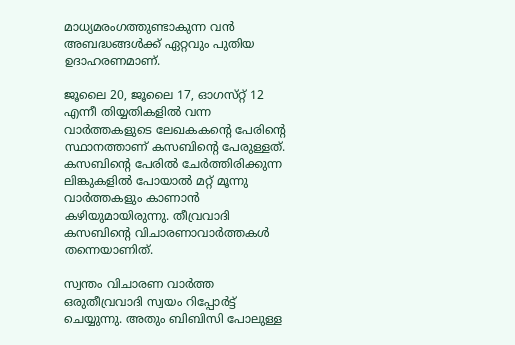മാധ്യമരംഗത്തുണ്ടാകുന്ന വന്‍ അബദ്ധങ്ങള്‍ക്ക്‌ ഏറ്റവും പുതിയ ഉദാഹരണമാണ്‌.

ജൂലൈ 20, ജൂലൈ 17, ഓഗസ്‌റ്റ്‌ 12 എന്നീ തിയ്യതികളില്‍ വന്ന വാര്‍ത്തകളുടെ ലേഖകകന്റെ പേരിന്റെ സ്ഥാനത്താണ്‌ കസബിന്റെ പേരുള്ളത്‌. കസബിന്റെ പേരില്‍ ചേര്‍ത്തിരിക്കുന്ന ലിങ്കുകളില്‍ പോയാല്‍ മറ്റ്‌ മൂന്നു വാര്‍ത്തകളും കാണാന്‍ കഴിയുമായിരുന്നു. തീവ്രവാദി കസബിന്റെ വിചാരണാവാര്‍ത്തകള്‍ തന്നെയാണിത്‌.

സ്വന്തം വിചാരണ വാര്‍ത്ത ഒരുതീവ്രവാദി സ്വയം റിപ്പോര്‍ട്ട്‌ ചെയ്യുന്നു. അതും ബിബിസി പോലുള്ള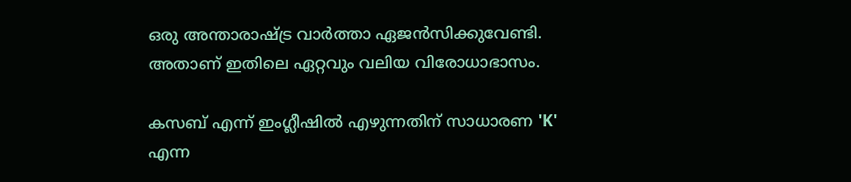ഒരു അന്താരാഷ്ട്ര വാര്‍ത്താ ഏജന്‍സിക്കുവേണ്ടി. അതാണ്‌ ഇതിലെ ഏറ്റവും വലിയ വിരോധാഭാസം.

കസബ്‌ എന്ന്‌ ഇംഗ്ലീഷില്‍ എഴുന്നതിന്‌ സാധാരണ 'K' എന്ന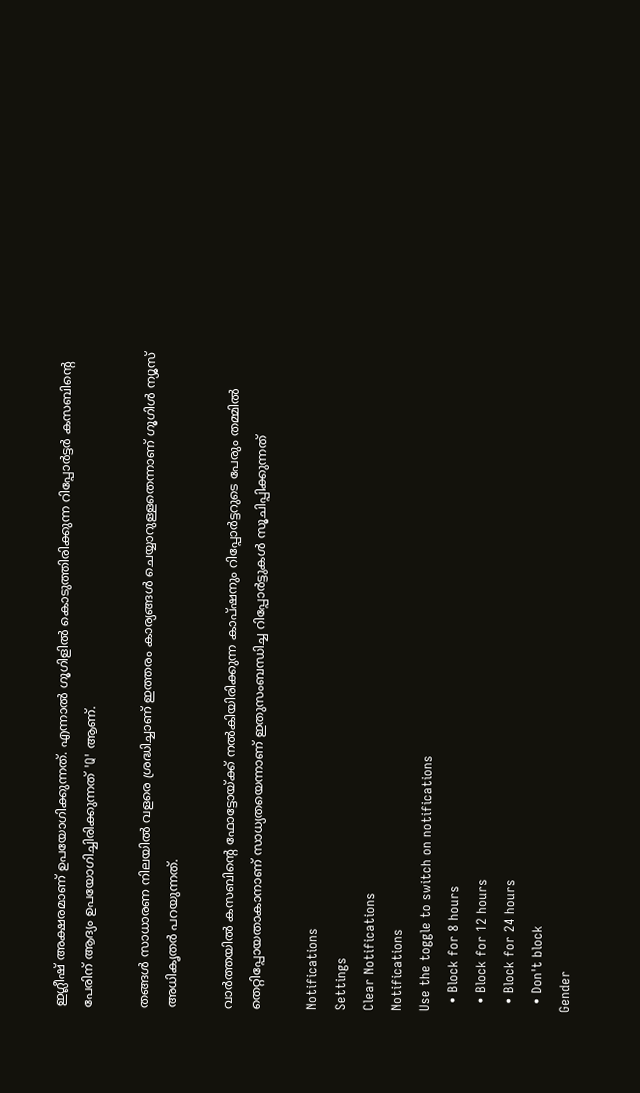ഇഗ്ലീഷ്‌ അക്ഷരമാണ്‌ ഉപയോഗിക്കുന്നത്‌. എന്നാല്‍ ഗൂഗിളില്‍ കൊടുത്തിരിക്കുന്ന റിപ്പോര്‍ട്ടര്‍ കസബിന്റെ പേരിന്‌ ആദ്യം ഉപയോഗിച്ചിരിക്കുന്നത്‌ 'Q' ആണ്‌.

തങ്ങള്‍ സാധാരണ നിലയില്‍ വളരെ ശ്രദ്ധിച്ചാണ്‌ ഇത്തരം കാര്യങ്ങള്‍ ചെയ്യാറുള്ളതെന്നാണ്‌ ഗൂഗിള്‍ ന്യൂസ്‌ അധികൃതര്‍ പറയുന്നത്‌.

വാര്‍ത്തയില്‍ കസബിന്റെ ഫോട്ടോയ്‌ക്ക്‌ നല്‍കിയിരിക്കുന്ന കാപ്‌ഷനും റിപ്പോര്‍ട്ടറുടെ പേരും തമ്മില്‍ തെറ്റിപ്പോയതാകാനാണ്‌ സാധ്യതയെന്നാണ്‌ ഇതുസംബന്ധിച്ച റിപ്പോര്‍ട്ടുകള്‍ സൂചിപ്പിക്കുന്നത്‌

Notifications
Settings
Clear Notifications
Notifications
Use the toggle to switch on notifications
  • Block for 8 hours
  • Block for 12 hours
  • Block for 24 hours
  • Don't block
Gender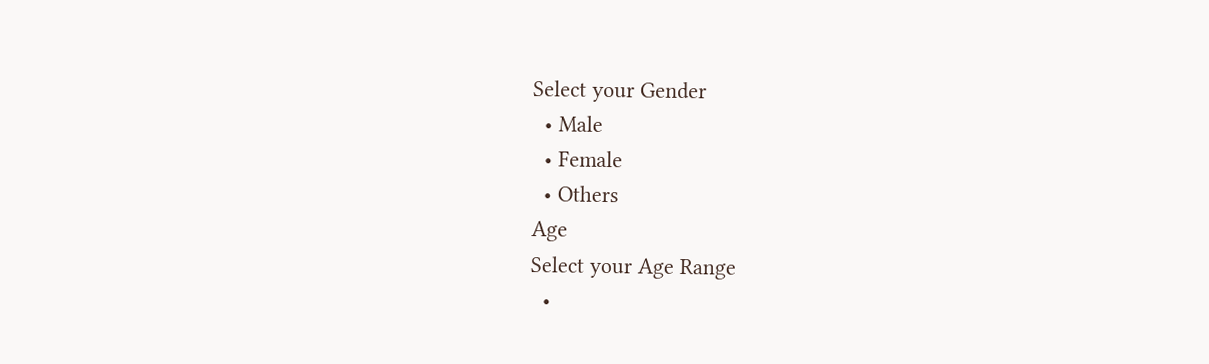Select your Gender
  • Male
  • Female
  • Others
Age
Select your Age Range
  •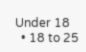Under 18
  • 18 to 25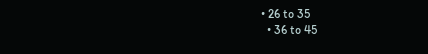• 26 to 35
  • 36 to 45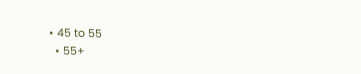• 45 to 55
  • 55+